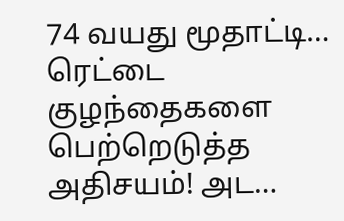74 வயது மூதாட்டி… ரெட்டை குழந்தைகளை பெற்றெடுத்த அதிசயம்! அட…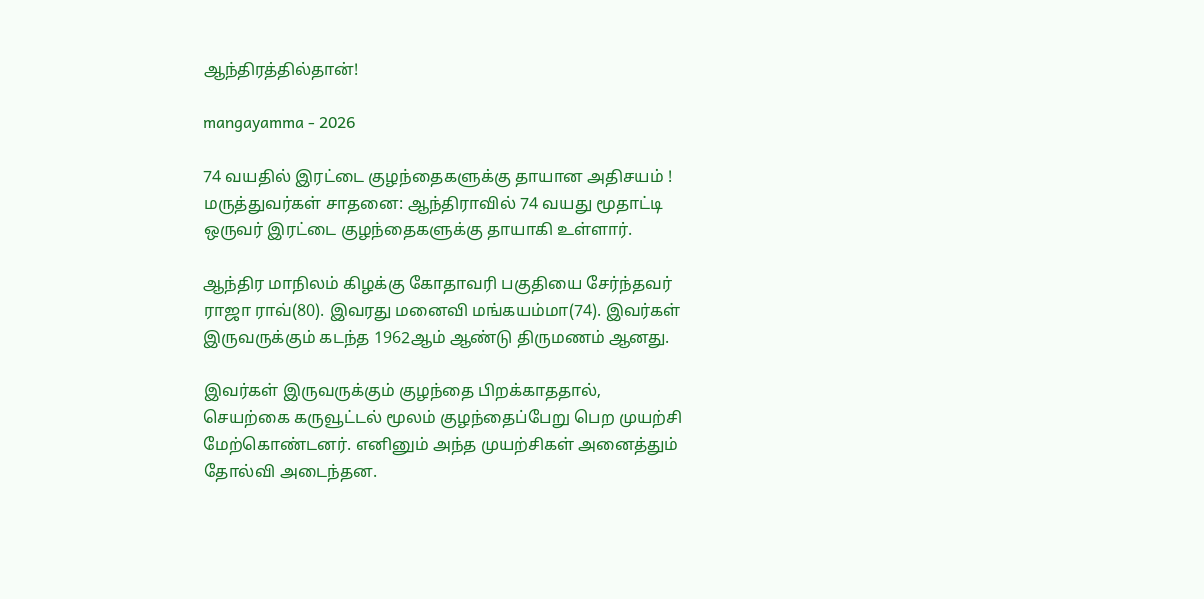ஆந்திரத்தில்தான்!

mangayamma - 2026

74 வயதில் இரட்டை குழந்தைகளுக்கு தாயான அதிசயம் ! மருத்துவர்கள் சாதனை: ஆந்திராவில் 74 வயது மூதாட்டி ஒருவர் இரட்டை குழந்தைகளுக்கு தாயாகி உள்ளார்.

ஆந்திர மாநிலம் கிழக்கு கோதாவரி பகுதியை சேர்ந்தவர் ராஜா ராவ்(80). இவரது மனைவி மங்கயம்மா(74). இவர்கள் இருவருக்கும் கடந்த 1962ஆம் ஆண்டு திருமணம் ஆனது.

இவர்கள் இருவருக்கும் குழந்தை பிறக்காததால், செயற்கை கருவூட்டல் மூலம் குழந்தைப்பேறு பெற முயற்சி மேற்கொண்டனர். எனினும் அந்த முயற்சிகள் அனைத்தும் தோல்வி அடைந்தன.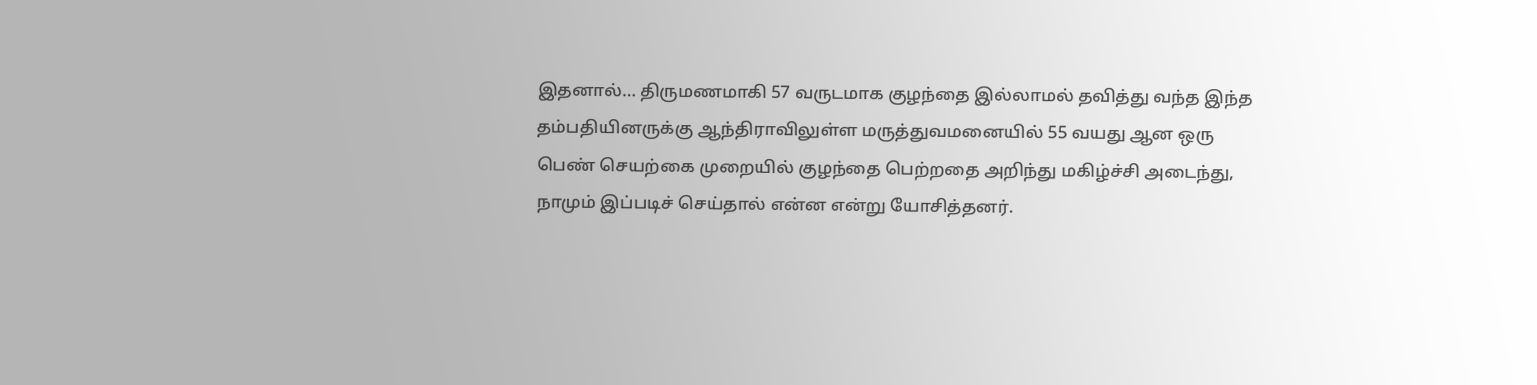இதனால்… திருமணமாகி 57 வருடமாக குழந்தை இல்லாமல் தவித்து வந்த இந்த தம்பதியினருக்கு ஆந்திராவிலுள்ள மருத்துவமனையில் 55 வயது ஆன ஒரு பெண் செயற்கை முறையில் குழந்தை பெற்றதை அறிந்து மகிழ்ச்சி அடைந்து, நாமும் இப்படிச் செய்தால் என்ன என்று யோசித்தனர்.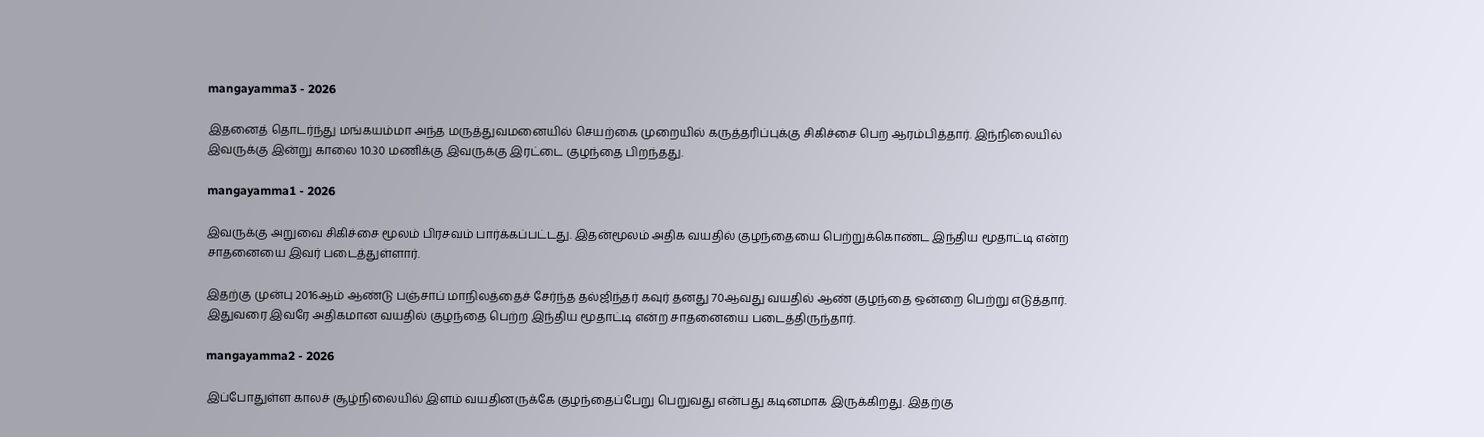mangayamma3 - 2026

இதனைத் தொடர்ந்து மங்கயம்மா அந்த மருத்துவமனையில் செயற்கை முறையில் கருத்தரிப்புக்கு சிகிச்சை பெற ஆரம்பித்தார். இந்நிலையில் இவருக்கு இன்று காலை 10.30 மணிக்கு இவருக்கு இரட்டை குழந்தை பிறந்தது.

mangayamma1 - 2026

இவருக்கு அறுவை சிகிச்சை மூலம் பிரசவம் பார்க்கப்பட்டது. இதன்மூலம் அதிக வயதில் குழந்தையை பெற்றுக்கொண்ட இந்திய மூதாட்டி என்ற சாதனையை இவர் படைத்துள்ளார்.

இதற்கு முன்பு 2016ஆம் ஆண்டு பஞ்சாப் மாநிலத்தைச் சேர்ந்த தல்ஜிந்தர் கவுர் தனது 70ஆவது வயதில் ஆண் குழந்தை ஒன்றை பெற்று எடுத்தார். இதுவரை இவரே அதிகமான வயதில் குழந்தை பெற்ற இந்திய மூதாட்டி என்ற சாதனையை படைத்திருந்தார்.

mangayamma2 - 2026

இப்போதுள்ள காலச் சூழ்நிலையில் இளம் வயதினருக்கே குழந்தைப்பேறு பெறுவது என்பது கடினமாக இருக்கிறது. இதற்கு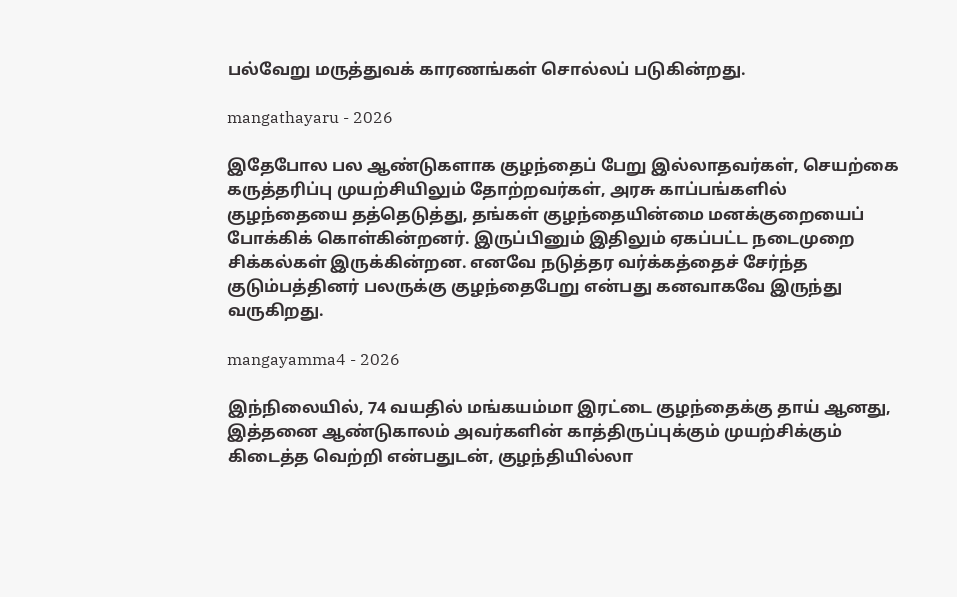பல்வேறு மருத்துவக் காரணங்கள் சொல்லப் படுகின்றது.

mangathayaru - 2026

இதேபோல பல ஆண்டுகளாக குழந்தைப் பேறு இல்லாதவர்கள், செயற்கை கருத்தரிப்பு முயற்சியிலும் தோற்றவர்கள், அரசு காப்பங்களில் குழந்தையை தத்தெடுத்து, தங்கள் குழந்தையின்மை மனக்குறையைப் போக்கிக் கொள்கின்றனர். இருப்பினும் இதிலும் ஏகப்பட்ட நடைமுறை சிக்கல்கள் இருக்கின்றன. எனவே நடுத்தர வர்க்கத்தைச் சேர்ந்த குடும்பத்தினர் பலருக்கு குழந்தைபேறு என்பது கனவாகவே இருந்து வருகிறது.

mangayamma4 - 2026

இந்நிலையில், 74 வயதில் மங்கயம்மா இரட்டை குழந்தைக்கு தாய் ஆனது, இத்தனை ஆண்டுகாலம் அவர்களின் காத்திருப்புக்கும் முயற்சிக்கும் கிடைத்த வெற்றி என்பதுடன், குழந்தியில்லா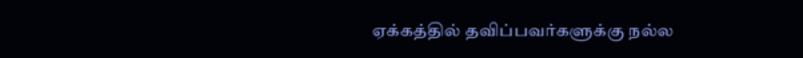ஏக்கத்தில் தவிப்பவர்களுக்கு நல்ல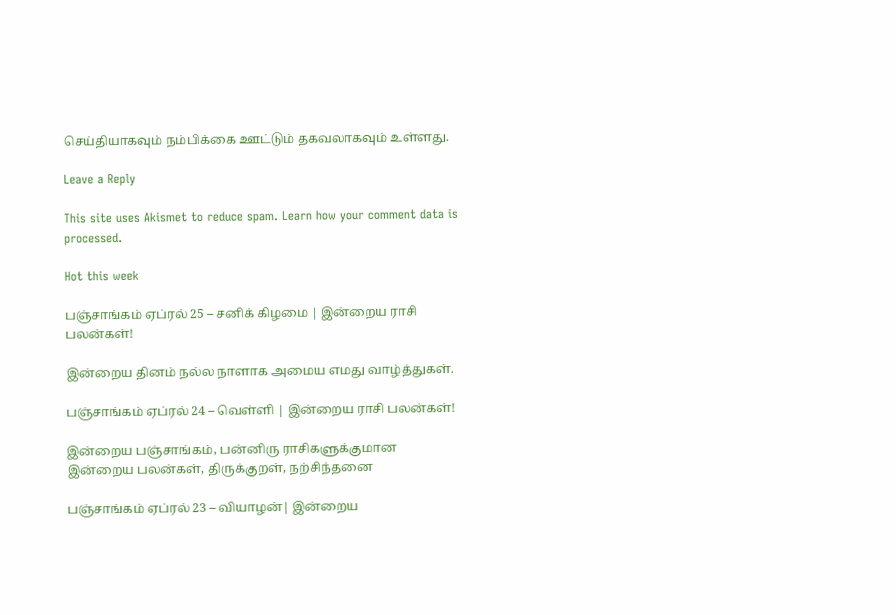செய்தியாகவும் நம்பிக்கை ஊட்டும் தகவலாகவும் உள்ளது.

Leave a Reply

This site uses Akismet to reduce spam. Learn how your comment data is processed.

Hot this week

பஞ்சாங்கம் ஏப்ரல் 25 – சனிக் கிழமை | இன்றைய ராசி பலன்கள்!

இன்றைய தினம் நல்ல நாளாக அமைய எமது வாழ்த்துகள்.

பஞ்சாங்கம் ஏப்ரல் 24 – வெள்ளி | இன்றைய ராசி பலன்கள்!

இன்றைய பஞ்சாங்கம், பன்னிரு ராசிகளுக்குமான இன்றைய பலன்கள், திருக்குறள், நற்சிந்தனை

பஞ்சாங்கம் ஏப்ரல் 23 – வியாழன்| இன்றைய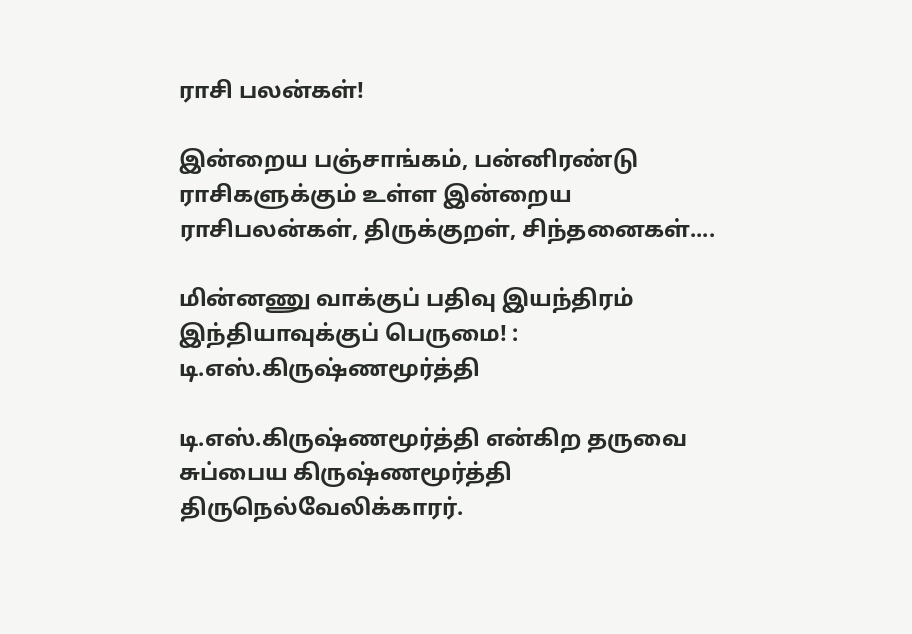ராசி பலன்கள்!

இன்றைய பஞ்சாங்கம், பன்னிரண்டு ராசிகளுக்கும் உள்ள இன்றைய ராசிபலன்கள், திருக்குறள், சிந்தனைகள்....

மின்னணு வாக்குப் பதிவு இயந்திரம் இந்தியாவுக்குப் பெருமை! : டி.எஸ்.கிருஷ்ணமூர்த்தி

டி.எஸ்.கிருஷ்ணமூர்த்தி என்கிற தருவை சுப்பைய கிருஷ்ணமூர்த்தி திருநெல்வேலிக்காரர்.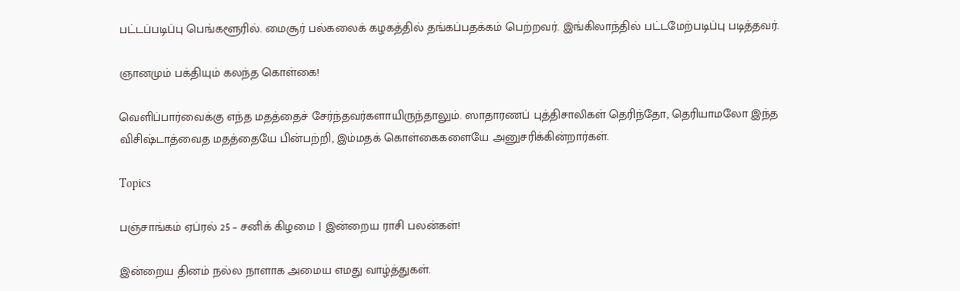பட்டப்படிப்பு பெங்களூரில். மைசூர் பல்கலைக் கழகத்தில் தங்கப்பதக்கம் பெற்றவர். இங்கிலாந்தில் பட்டமேற்படிப்பு படித்தவர்.

ஞானமும் பக்தியும் கலந்த கொள்கை!

வெளிப்பார்வைக்கு எந்த மதத்தைச் சேர்ந்தவர்களாயிருந்தாலும். ஸாதாரணப் புத்திசாலிகள் தெரிந்தோ, தெரியாமலோ இந்த விசிஷ்டாத்வைத மதத்தையே பின்பற்றி, இம்மதக் கொள்கைகளையே அனுசரிக்கின்றார்கள்.

Topics

பஞ்சாங்கம் ஏப்ரல் 25 – சனிக் கிழமை | இன்றைய ராசி பலன்கள்!

இன்றைய தினம் நல்ல நாளாக அமைய எமது வாழ்த்துகள்.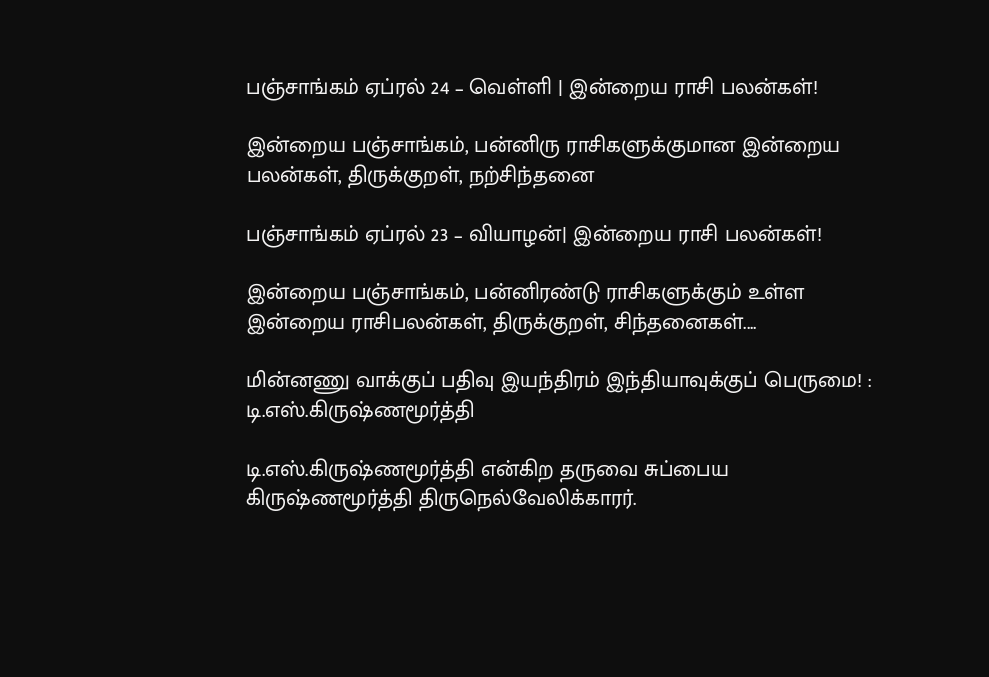பஞ்சாங்கம் ஏப்ரல் 24 – வெள்ளி | இன்றைய ராசி பலன்கள்!

இன்றைய பஞ்சாங்கம், பன்னிரு ராசிகளுக்குமான இன்றைய பலன்கள், திருக்குறள், நற்சிந்தனை

பஞ்சாங்கம் ஏப்ரல் 23 – வியாழன்| இன்றைய ராசி பலன்கள்!

இன்றைய பஞ்சாங்கம், பன்னிரண்டு ராசிகளுக்கும் உள்ள இன்றைய ராசிபலன்கள், திருக்குறள், சிந்தனைகள்....

மின்னணு வாக்குப் பதிவு இயந்திரம் இந்தியாவுக்குப் பெருமை! : டி.எஸ்.கிருஷ்ணமூர்த்தி

டி.எஸ்.கிருஷ்ணமூர்த்தி என்கிற தருவை சுப்பைய கிருஷ்ணமூர்த்தி திருநெல்வேலிக்காரர்.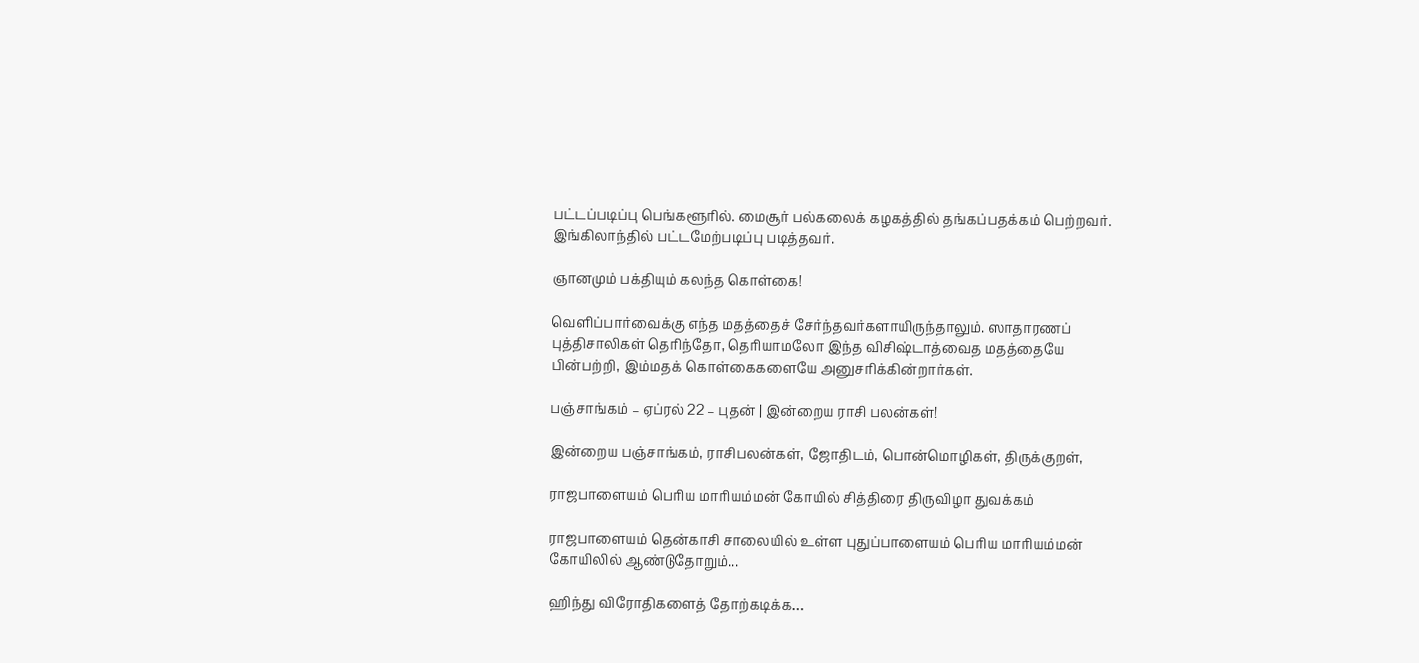பட்டப்படிப்பு பெங்களூரில். மைசூர் பல்கலைக் கழகத்தில் தங்கப்பதக்கம் பெற்றவர். இங்கிலாந்தில் பட்டமேற்படிப்பு படித்தவர்.

ஞானமும் பக்தியும் கலந்த கொள்கை!

வெளிப்பார்வைக்கு எந்த மதத்தைச் சேர்ந்தவர்களாயிருந்தாலும். ஸாதாரணப் புத்திசாலிகள் தெரிந்தோ, தெரியாமலோ இந்த விசிஷ்டாத்வைத மதத்தையே பின்பற்றி, இம்மதக் கொள்கைகளையே அனுசரிக்கின்றார்கள்.

பஞ்சாங்கம் – ஏப்ரல் 22 – புதன் | இன்றைய ராசி பலன்கள்!

இன்றைய பஞ்சாங்கம், ராசிபலன்கள், ஜோதிடம், பொன்மொழிகள், திருக்குறள்,

ராஜபாளையம் பெரிய மாரியம்மன் கோயில் சித்திரை திருவிழா துவக்கம்

ராஜபாளையம் தென்காசி சாலையில் உள்ள புதுப்பாளையம் பெரிய மாரியம்மன் கோயிலில் ஆண்டுதோறும்...

ஹிந்து விரோதிகளைத் தோற்கடிக்க…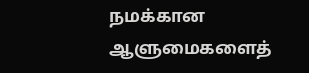நமக்கான ஆளுமைகளைத்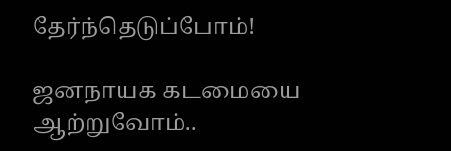தேர்ந்தெடுப்போம்!

ஜனநாயக கடமையை ஆற்றுவோம்..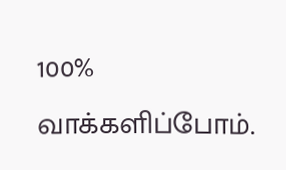100% வாக்களிப்போம்.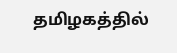தமிழகத்தில்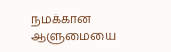நமக்கான ஆளுமையை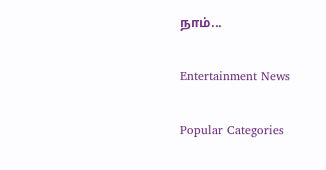நாம்...

Entertainment News

Popular Categories